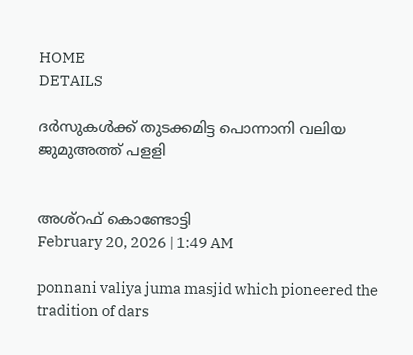HOME
DETAILS

ദർസുകൾക്ക് തുടക്കമിട്ട പൊന്നാനി വലിയ ജുമുഅത്ത് പളളി


അശ്‌റഫ് കൊണ്ടോട്ടി
February 20, 2026 | 1:49 AM

ponnani valiya juma masjid which pioneered the tradition of dars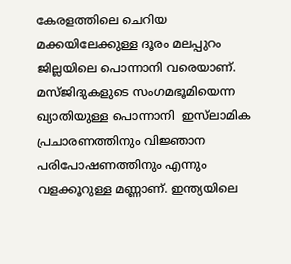കേരളത്തിലെ ചെറിയ മക്കയിലേക്കുള്ള ദൂരം മലപ്പുറം ജില്ലയിലെ പൊന്നാനി വരെയാണ്. മസ്ജിദുകളുടെ സംഗമഭൂമിയെന്ന ഖ്യാതിയുള്ള പൊന്നാനി  ഇസ്‍ലാമിക പ്രചാരണത്തിനും വിജ്ഞാന പരിപോഷണത്തിനും എന്നും വളക്കൂറുള്ള മണ്ണാണ്. ഇന്ത്യയിലെ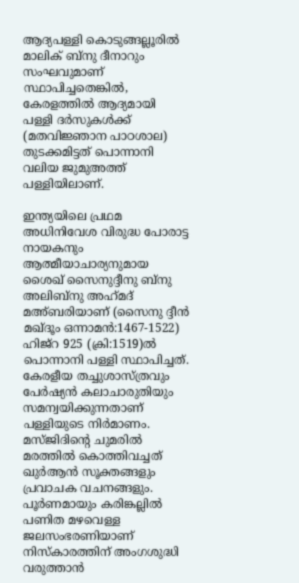ആദ്യപള്ളി കൊടുങ്ങല്ലൂരിൽ മാലിക് ബ്‌നു ദീനാറും സംഘവുമാണ് സ്ഥാപിച്ചതെങ്കിൽ, കേരളത്തിൽ ആദ്യമായി പള്ളി ദർസുകൾക്ക് (മതവിജ്ഞാന പാഠശാല) തുടക്കമിട്ടത് പൊന്നാനി വലിയ ജുമുഅത്ത് പള്ളിയിലാണ്.

ഇന്ത്യയിലെ പ്രഥമ അധിനിവേശ വിരുദ്ധ പോരാട്ട നായകനും ആത്മീയാചാര്യനുമായ ശൈഖ് സൈനുദ്ദീനു ബ്നു അലിബ്‌നു അഹ്‌മദ് മഅ്ബരിയാണ് (സൈനു ദ്ദീൻ മഖ്ദൂം ഒന്നാമൻ:1467-1522) ഹിജ്‌റ 925 (ക്രി:1519)ൽ പൊന്നാനി പള്ളി സ്ഥാപിച്ചത്. കേരളീയ തച്ചുശാസ്ത്രവും പേർഷ്യൻ കലാചാരുതിയും സമന്വയിക്കുന്നതാണ് പള്ളിയുടെ നിർമാണം.  മസ്ജിദിന്റെ ചുമരിൽ മരത്തിൽ കൊത്തിവച്ചത് ഖുർആൻ സൂക്തങ്ങളും പ്രവാചക വചനങ്ങളും. പൂർണമായും കരിങ്കല്ലിൽ പണിത മഴവെള്ള ജലസംഭരണിയാണ് നിസ്‌കാരത്തിന് അംഗശുദ്ധി വരുത്താൻ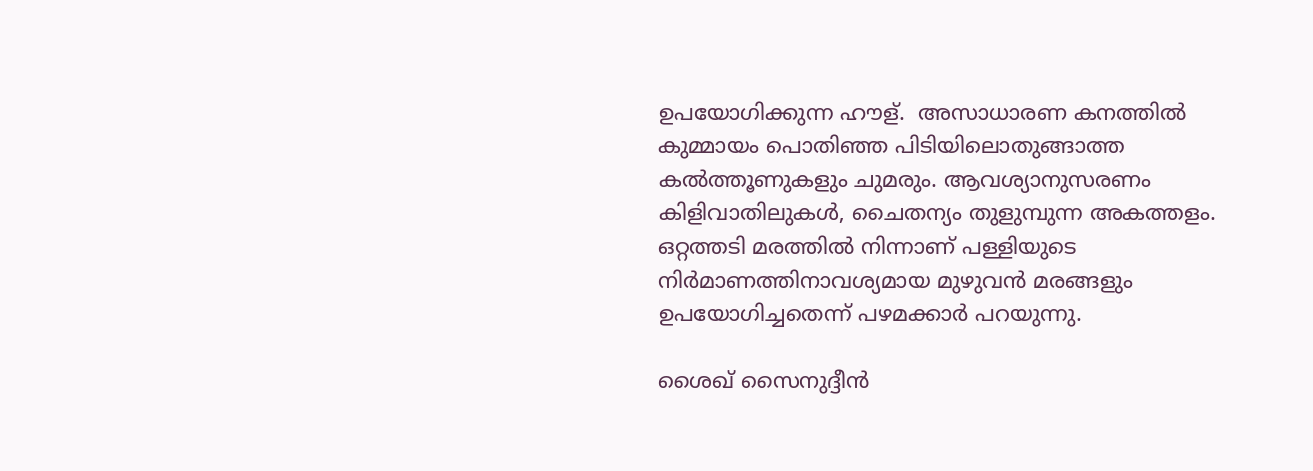ഉപയോഗിക്കുന്ന ഹൗള്.  അസാധാരണ കനത്തിൽ കുമ്മായം പൊതിഞ്ഞ പിടിയിലൊതുങ്ങാത്ത കൽത്തൂണുകളും ചുമരും. ആവശ്യാനുസരണം കിളിവാതിലുകൾ, ചൈതന്യം തുളുമ്പുന്ന അകത്തളം. ഒറ്റത്തടി മരത്തിൽ നിന്നാണ് പള്ളിയുടെ നിർമാണത്തിനാവശ്യമായ മുഴുവൻ മരങ്ങളും ഉപയോഗിച്ചതെന്ന് പഴമക്കാർ പറയുന്നു.

ശൈഖ് സൈനുദ്ദീൻ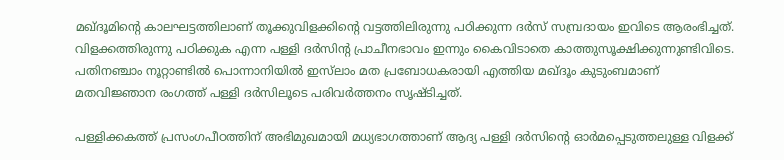മഖ്ദൂമിന്റെ കാലഘട്ടത്തിലാണ് തൂക്കുവിളക്കിന്റെ വട്ടത്തിലിരുന്നു പഠിക്കുന്ന ദർസ് സമ്പ്രദായം ഇവിടെ ആരംഭിച്ചത്. വിളക്കത്തിരുന്നു പഠിക്കുക എന്ന പള്ളി ദർസിന്റ പ്രാചീനഭാവം ഇന്നും കൈവിടാതെ കാത്തുസൂക്ഷിക്കുന്നുണ്ടിവിടെ. പതിനഞ്ചാം നൂറ്റാണ്ടിൽ പൊന്നാനിയിൽ ഇസ്‍ലാം മത പ്രബോധകരായി എത്തിയ മഖ്ദൂം കുടുംബമാണ് മതവിജ്ഞാന രംഗത്ത് പള്ളി ദർസിലൂടെ പരിവർത്തനം സൃഷ്ടിച്ചത്.

പള്ളിക്കകത്ത് പ്രസംഗപീഠത്തിന് അഭിമുഖമായി മധ്യഭാഗത്താണ് ആദ്യ പള്ളി ദർസിന്റെ ഓർമപ്പെടുത്തലുള്ള വിളക്ക്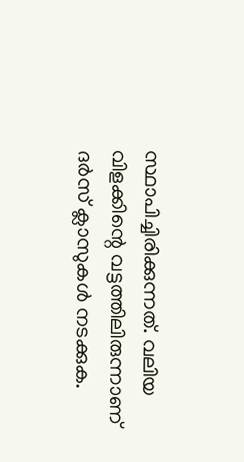സ്ഥാപിച്ചിരിക്കുന്നത്. വലിയ വിളക്കിന്റെ വട്ടത്തിലിരുന്നാണ് ദർസ് ക്ലാസുകൾ നടക്കുക.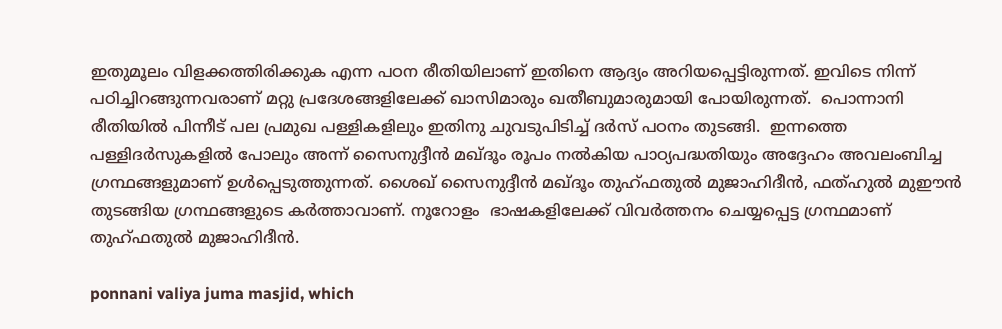ഇതുമൂലം വിളക്കത്തിരിക്കുക എന്ന പഠന രീതിയിലാണ് ഇതിനെ ആദ്യം അറിയപ്പെട്ടിരുന്നത്. ഇവിടെ നിന്ന് പഠിച്ചിറങ്ങുന്നവരാണ് മറ്റു പ്രദേശങ്ങളിലേക്ക് ഖാസിമാരും ഖതീബുമാരുമായി പോയിരുന്നത്.  പൊന്നാനി രീതിയിൽ പിന്നീട് പല പ്രമുഖ പള്ളികളിലും ഇതിനു ചുവടുപിടിച്ച് ദർസ് പഠനം തുടങ്ങി.  ഇന്നത്തെ പള്ളിദർസുകളിൽ പോലും അന്ന് സൈനുദ്ദീൻ മഖ്ദൂം രൂപം നൽകിയ പാഠ്യപദ്ധതിയും അദ്ദേഹം അവലംബിച്ച ഗ്രന്ഥങ്ങളുമാണ് ഉൾപ്പെടുത്തുന്നത്. ശൈഖ് സൈനുദ്ദീൻ മഖ്ദൂം തുഹ്ഫതുൽ മുജാഹിദീൻ, ഫത്ഹുൽ മുഈൻ തുടങ്ങിയ ഗ്രന്ഥങ്ങളുടെ കർത്താവാണ്. നൂറോളം  ഭാഷകളിലേക്ക് വിവർത്തനം ചെയ്യപ്പെട്ട ഗ്രന്ഥമാണ് തുഹ്ഫതുൽ മുജാഹിദീൻ.

ponnani valiya juma masjid, which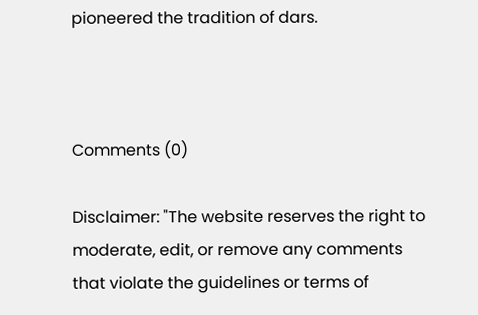pioneered the tradition of dars.



Comments (0)

Disclaimer: "The website reserves the right to moderate, edit, or remove any comments that violate the guidelines or terms of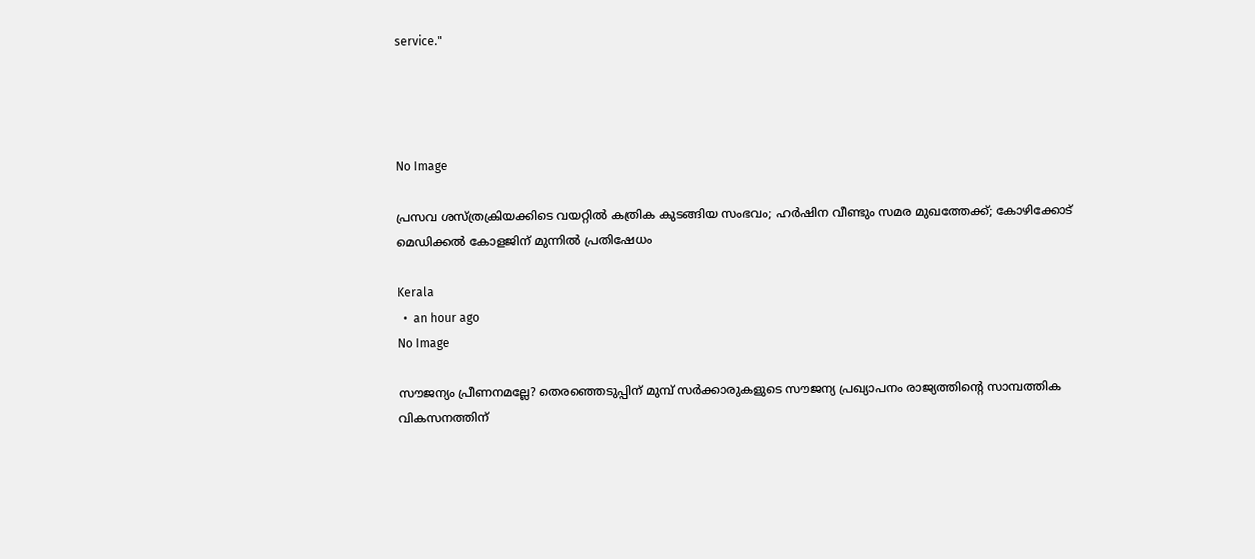service."




No Image

പ്രസവ ശസ്ത്രക്രിയക്കിടെ വയറ്റില്‍ കത്രിക കുടങ്ങിയ സംഭവം; ഹര്‍ഷിന വീണ്ടും സമര മുഖത്തേക്ക്; കോഴിക്കോട് മെഡിക്കല്‍ കോളജിന് മുന്നില്‍ പ്രതിഷേധം

Kerala
  •  an hour ago
No Image

സൗജന്യം പ്രീണനമല്ലേ? തെരഞ്ഞെടുപ്പിന് മുമ്പ് സർക്കാരുകളുടെ സൗജന്യ പ്രഖ്യാപനം രാജ്യത്തിന്റെ സാമ്പത്തിക വികസനത്തിന്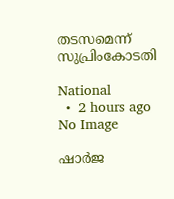തടസമെന്ന് സുപ്രിംകോടതി

National
  •  2 hours ago
No Image

ഷാര്‍ജ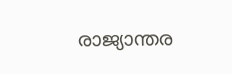രാജ്യാന്തര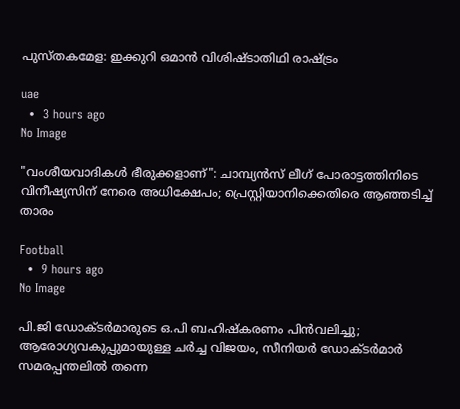പുസ്തകമേള: ഇക്കുറി ഒമാന്‍ വിശിഷ്ടാതിഥി രാഷ്ട്രം

uae
  •  3 hours ago
No Image

"വംശീയവാദികൾ ഭീരുക്കളാണ്": ചാമ്പ്യൻസ് ലീഗ് പോരാട്ടത്തിനിടെ വിനീഷ്യസിന് നേരെ അധിക്ഷേപം; പ്രെസ്റ്റിയാനിക്കെതിരെ ആഞ്ഞടിച്ച് താരം

Football
  •  9 hours ago
No Image

പി.ജി ഡോക്ടർമാരുടെ ഒ.പി ബഹിഷ്കരണം പിൻവലിച്ചു; ആരോഗ്യവകുപ്പുമായുള്ള ചർച്ച വിജയം, സീനിയർ ഡോക്ടർമാർ സമരപ്പന്തലിൽ തന്നെ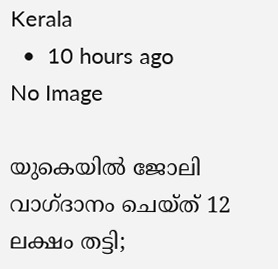Kerala
  •  10 hours ago
No Image

യുകെയില്‍ ജോലി വാഗ്ദാനം ചെയ്ത് 12 ലക്ഷം തട്ടി;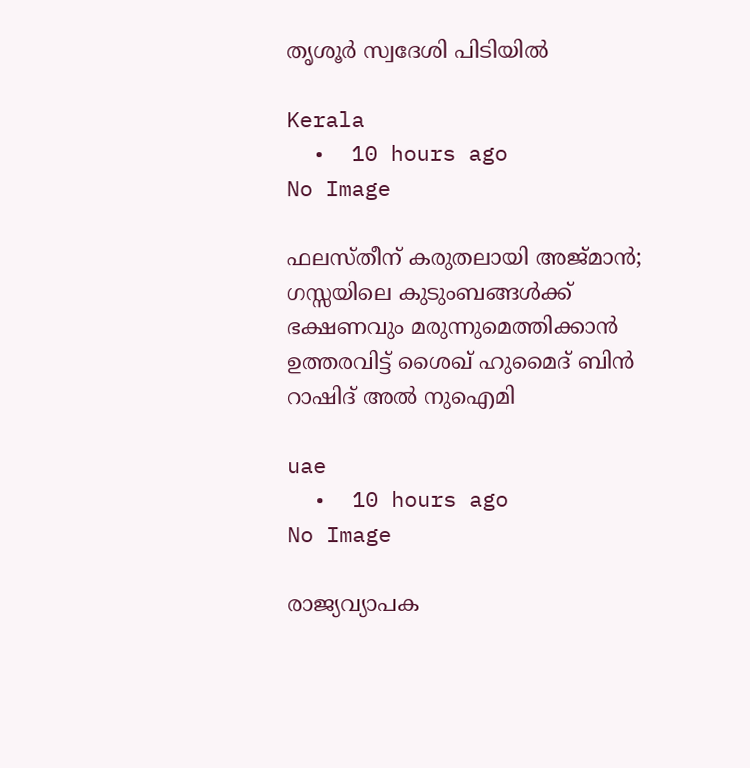തൃശൂര്‍ സ്വദേശി പിടിയില്‍

Kerala
  •  10 hours ago
No Image

ഫലസ്തീന് കരുതലായി അജ്മാൻ; ഗസ്സയിലെ കുടുംബങ്ങൾക്ക് ഭക്ഷണവും മരുന്നുമെത്തിക്കാൻ ഉത്തരവിട്ട് ശൈഖ് ഹുമൈദ് ബിൻ റാഷിദ് അൽ നുഐമി

uae
  •  10 hours ago
No Image

രാജ്യവ്യാപക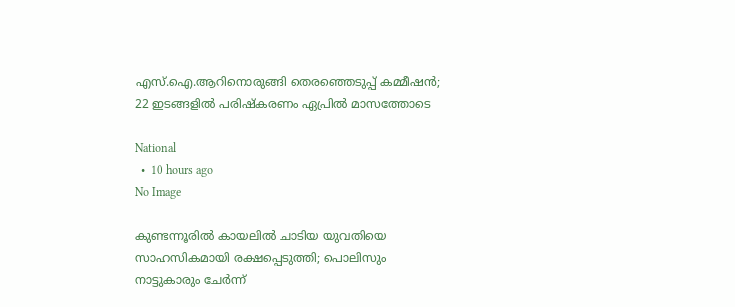എസ്.ഐ.ആറിനൊരുങ്ങി തെരഞ്ഞെടുപ്പ് കമ്മീഷൻ; 22 ഇടങ്ങളിൽ പരിഷ്കരണം ഏപ്രിൽ മാസത്തോടെ

National
  •  10 hours ago
No Image

കുണ്ടന്നൂരിൽ കായലിൽ ചാടിയ യുവതിയെ സാഹസികമായി രക്ഷപ്പെടുത്തി; പൊലിസും നാട്ടുകാരും ചേർന്ന്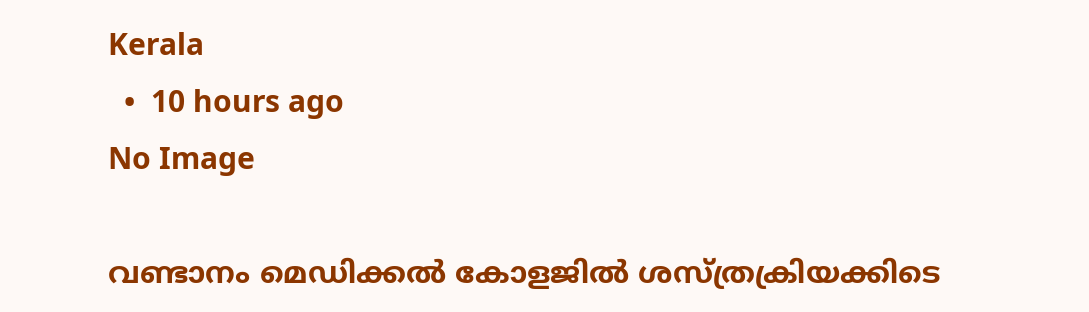Kerala
  •  10 hours ago
No Image

വണ്ടാനം മെഡിക്കല്‍ കോളജില്‍ ശസ്ത്രക്രിയക്കിടെ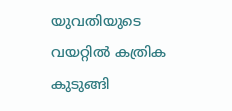യുവതിയുടെ വയറ്റില്‍ കത്രിക കുടുങ്ങി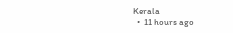Kerala
  •  11 hours ago